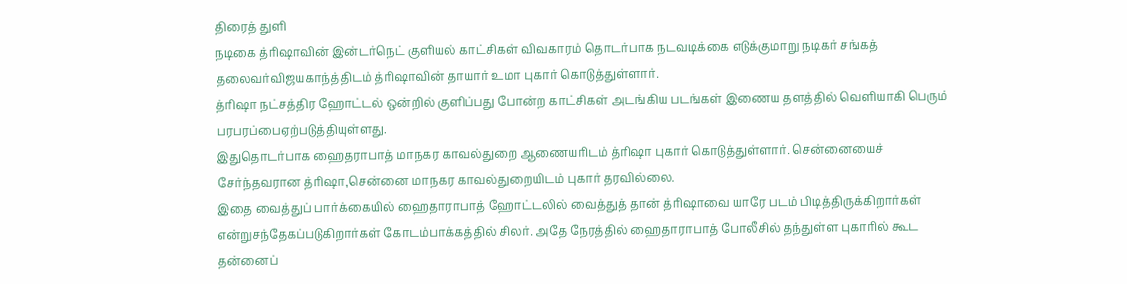திரைத் துளி
நடிகை த்ரிஷாவின் இன்டர்நெட் குளியல் காட்சிகள் விவகாரம் தொடர்பாக நடவடிக்கை எடுக்குமாறு நடிகர் சங்கத் தலைவர்விஜயகாந்த்திடம் த்ரிஷாவின் தாயார் உமா புகார் கொடுத்துள்ளார்.
த்ரிஷா நட்சத்திர ஹோட்டல் ஒன்றில் குளிப்பது போன்ற காட்சிகள் அடங்கிய படங்கள் இணைய தளத்தில் வெளியாகி பெரும் பரபரப்பைஏற்படுத்தியுள்ளது.
இதுதொடர்பாக ஹைதராபாத் மாநகர காவல்துறை ஆணையரிடம் த்ரிஷா புகார் கொடுத்துள்ளார். சென்னையைச் சேர்ந்தவரான த்ரிஷா,சென்னை மாநகர காவல்துறையிடம் புகார் தரவில்லை.
இதை வைத்துப் பார்க்கையில் ஹைதாராபாத் ஹோட்டலில் வைத்துத் தான் த்ரிஷாவை யாரே படம் பிடித்திருக்கிறார்கள் என்றுசந்தேகப்படுகிறார்கள் கோடம்பாக்கத்தில் சிலர். அதே நேரத்தில் ஹைதாராபாத் போலீசில் தந்துள்ள புகாரில் கூட தன்னைப்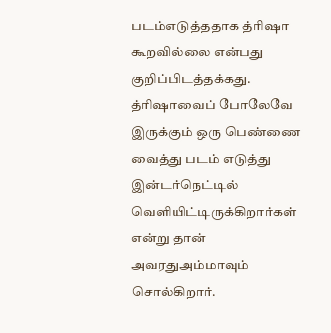படம்எடுத்ததாக த்ரிஷா கூறவில்லை என்பது குறிப்பிடத்தக்கது.
த்ரிஷாவைப் போலேவே இருக்கும் ஒரு பெண்ணை வைத்து படம் எடுத்து இன்டர்நெட்டில் வெளியிட்டிருக்கிறார்கள் என்று தான் அவரதுஅம்மாவும் சொல்கிறார்.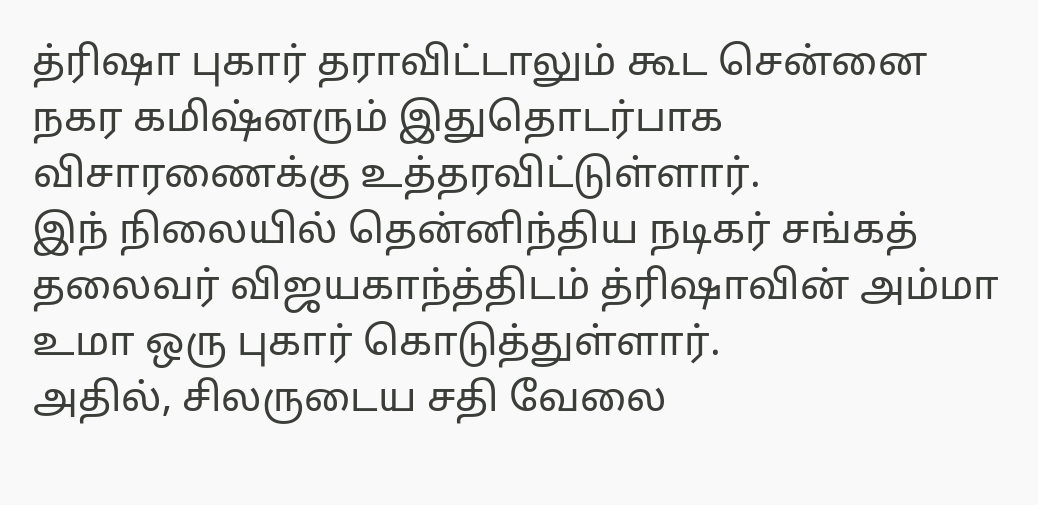த்ரிஷா புகார் தராவிட்டாலும் கூட சென்னை நகர கமிஷ்னரும் இதுதொடர்பாக விசாரணைக்கு உத்தரவிட்டுள்ளார்.
இந் நிலையில் தென்னிந்திய நடிகர் சங்கத் தலைவர் விஜயகாந்த்திடம் த்ரிஷாவின் அம்மா உமா ஒரு புகார் கொடுத்துள்ளார்.
அதில், சிலருடைய சதி வேலை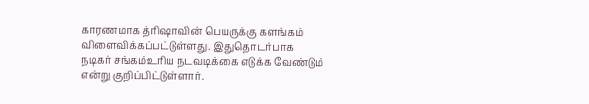காரணமாக த்ரிஷாவின் பெயருக்கு களங்கம் விளைவிக்கப்பட்டுள்ளது. இதுதொடர்பாக நடிகர் சங்கம்உரிய நடவடிக்கை எடுக்க வேண்டும் என்று குறிப்பிட்டுள்ளார்.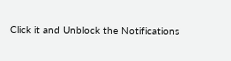Click it and Unblock the Notifications